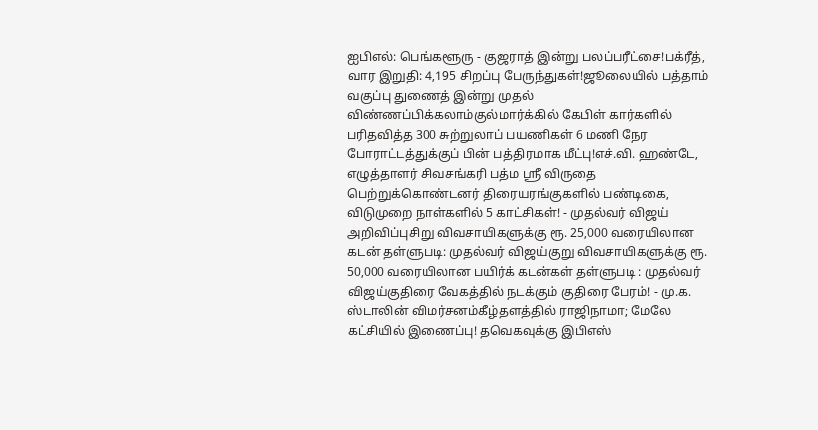ஐபிஎல்: பெங்களூரு - குஜராத் இன்று பலப்பரீட்சை!பக்ரீத், வார இறுதி: 4,195 சிறப்பு பேருந்துகள்!ஜூலையில் பத்தாம் வகுப்பு துணைத் இன்று முதல் விண்ணப்பிக்கலாம்குல்மார்க்கில் கேபிள் கார்களில் பரிதவித்த 300 சுற்றுலாப் பயணிகள் 6 மணி நேர போராட்டத்துக்குப் பின் பத்திரமாக மீட்பு!எச்.வி. ஹண்டே, எழுத்தாளர் சிவசங்கரி பத்ம ஸ்ரீ விருதை பெற்றுக்கொண்டனர் திரையரங்குகளில் பண்டிகை, விடுமுறை நாள்களில் 5 காட்சிகள்! - முதல்வர் விஜய் அறிவிப்புசிறு விவசாயிகளுக்கு ரூ. 25,000 வரையிலான கடன் தள்ளுபடி: முதல்வர் விஜய்குறு விவசாயிகளுக்கு ரூ. 50,000 வரையிலான பயிர்க் கடன்கள் தள்ளுபடி : முதல்வர் விஜய்குதிரை வேகத்தில் நடக்கும் குதிரை பேரம்! - மு.க. ஸ்டாலின் விமர்சனம்கீழ்தளத்தில் ராஜிநாமா; மேலே கட்சியில் இணைப்பு! தவெகவுக்கு இபிஎஸ்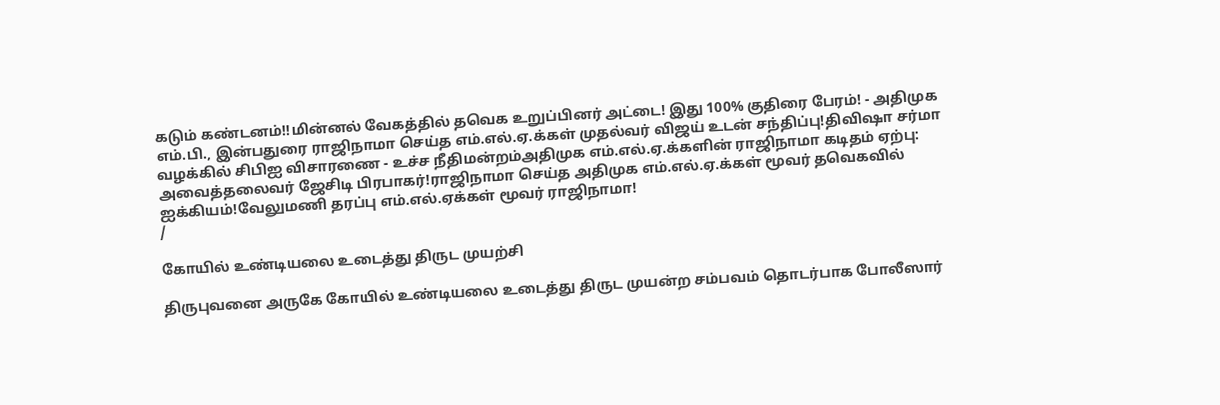கடும் கண்டனம்!!மின்னல் வேகத்தில் தவெக உறுப்பினர் அட்டை! இது 100% குதிரை பேரம்! - அதிமுக எம்.பி., இன்பதுரை ராஜிநாமா செய்த எம்.எல்.ஏ.க்கள் முதல்வர் விஜய் உடன் சந்திப்பு!திவிஷா சர்மா வழக்கில் சிபிஐ விசாரணை - உச்ச நீதிமன்றம்அதிமுக எம்.எல்.ஏ.க்களின் ராஜிநாமா கடிதம் ஏற்பு: அவைத்தலைவர் ஜேசிடி பிரபாகர்!ராஜிநாமா செய்த அதிமுக எம்.எல்.ஏ.க்கள் மூவர் தவெகவில் ஐக்கியம்!வேலுமணி தரப்பு எம்.எல்.ஏக்கள் மூவர் ராஜிநாமா!
/

கோயில் உண்டியலை உடைத்து திருட முயற்சி

திருபுவனை அருகே கோயில் உண்டியலை உடைத்து திருட முயன்ற சம்பவம் தொடர்பாக போலீஸார்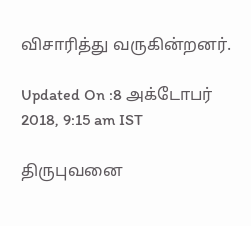விசாரித்து வருகின்றனர்.

Updated On :8 அக்டோபர் 2018, 9:15 am IST

திருபுவனை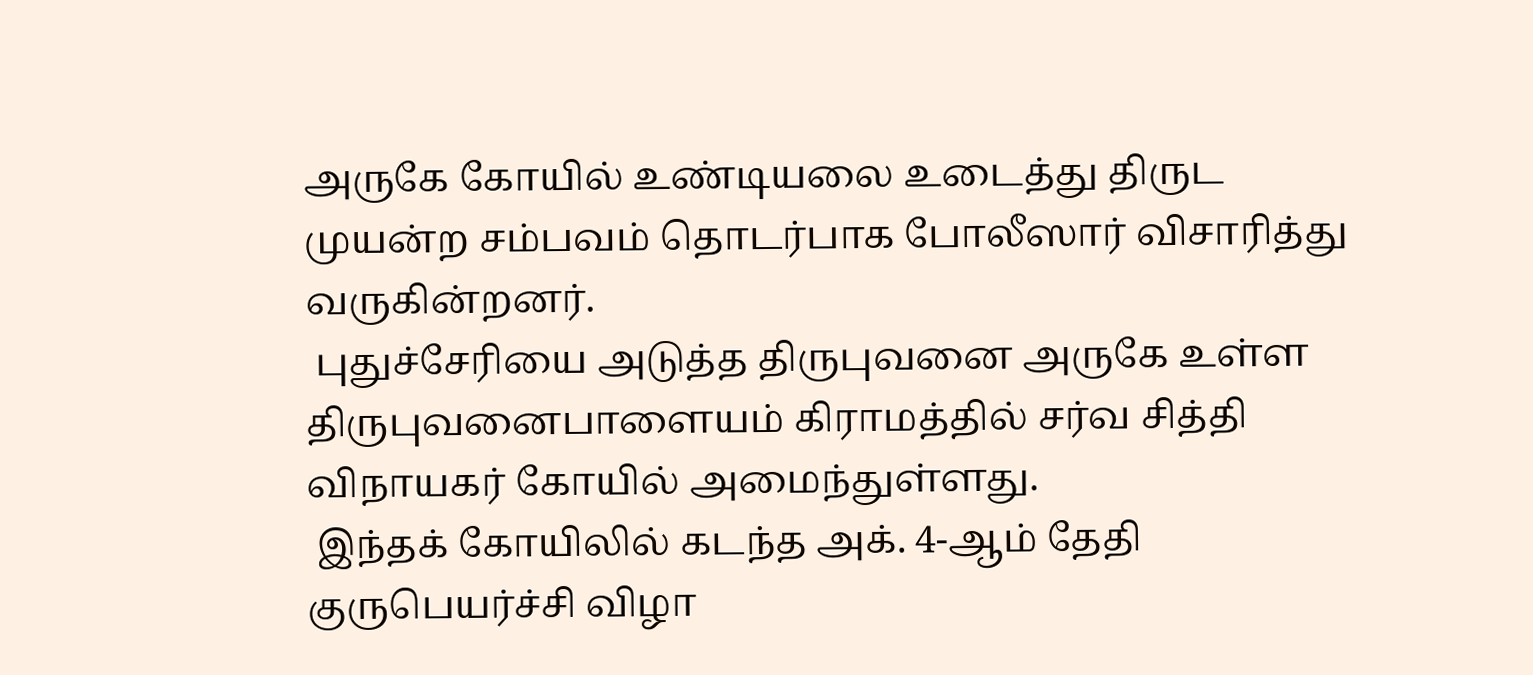அருகே கோயில் உண்டியலை உடைத்து திருட முயன்ற சம்பவம் தொடர்பாக போலீஸார் விசாரித்து வருகின்றனர்.
 புதுச்சேரியை அடுத்த திருபுவனை அருகே உள்ள திருபுவனைபாளையம் கிராமத்தில் சர்வ சித்தி விநாயகர் கோயில் அமைந்துள்ளது.
 இந்தக் கோயிலில் கடந்த அக். 4-ஆம் தேதி குருபெயர்ச்சி விழா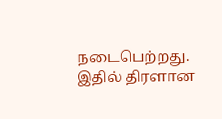நடைபெற்றது. இதில் திரளான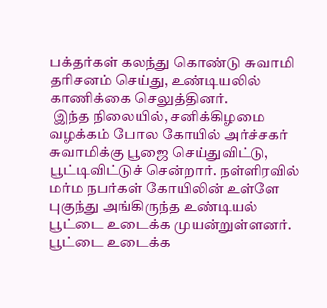பக்தர்கள் கலந்து கொண்டு சுவாமி தரிசனம் செய்து, உண்டியலில் காணிக்கை செலுத்தினர்.
 இந்த நிலையில், சனிக்கிழமை வழக்கம் போல கோயில் அர்ச்சகர் சுவாமிக்கு பூஜை செய்துவிட்டு, பூட்டிவிட்டுச் சென்றார். நள்ளிரவில் மர்ம நபர்கள் கோயிலின் உள்ளே புகுந்து அங்கிருந்த உண்டியல் பூட்டை உடைக்க முயன்றுள்ளனர். பூட்டை உடைக்க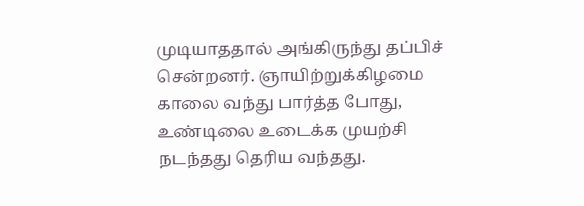முடியாததால் அங்கிருந்து தப்பிச் சென்றனர். ஞாயிற்றுக்கிழமை காலை வந்து பார்த்த போது, உண்டிலை உடைக்க முயற்சி நடந்தது தெரிய வந்தது.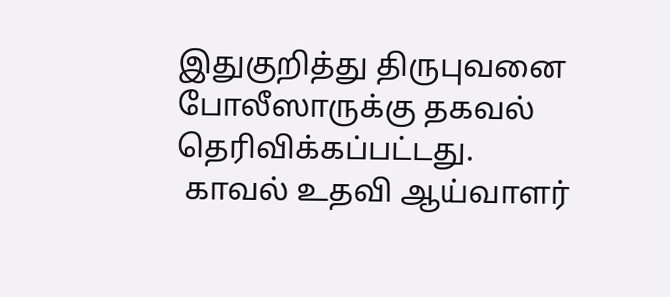இதுகுறித்து திருபுவனை போலீஸாருக்கு தகவல் தெரிவிக்கப்பட்டது.
 காவல் உதவி ஆய்வாளர்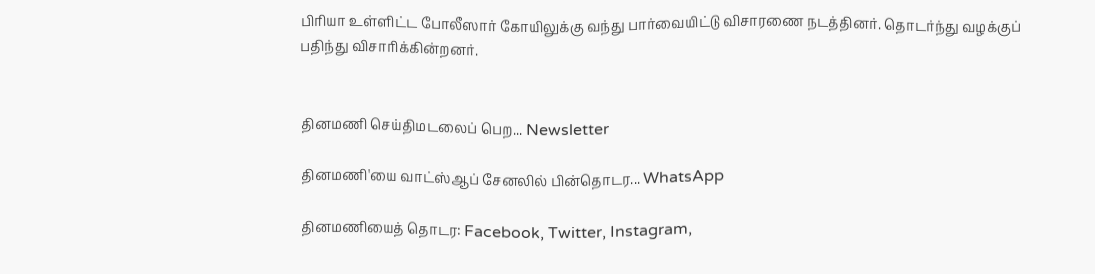பிரியா உள்ளிட்ட போலீஸார் கோயிலுக்கு வந்து பார்வையிட்டு விசாரணை நடத்தினர். தொடர்ந்து வழக்குப் பதிந்து விசாரிக்கின்றனர்.


தினமணி செய்திமடலைப் பெற... Newsletter

தினமணி'யை வாட்ஸ்ஆப் சேனலில் பின்தொடர... WhatsApp

தினமணியைத் தொடர: Facebook, Twitter, Instagram,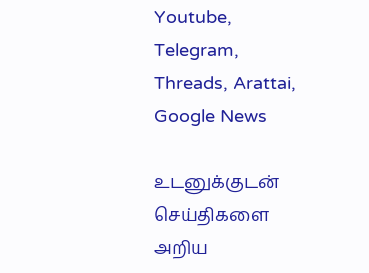Youtube, Telegram, Threads, Arattai, Google News

உடனுக்குடன் செய்திகளை அறிய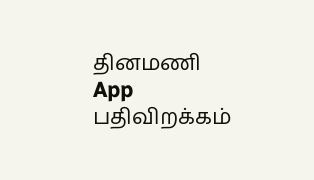தினமணி App பதிவிறக்கம்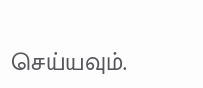செய்யவும்.